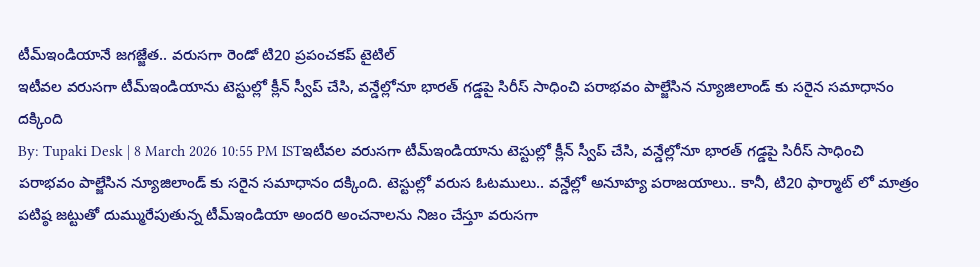టీమ్ఇండియానే జగజ్జేత.. వరుసగా రెండో టి20 ప్రపంచకప్ టైటిల్
ఇటీవల వరుసగా టీమ్ఇండియాను టెస్టుల్లో క్లీన్ స్వీప్ చేసి, వన్డేల్లోనూ భారత్ గడ్డపై సిరీస్ సాధించి పరాభవం పాల్జేసిన న్యూజిలాండ్ కు సరైన సమాధానం దక్కింది
By: Tupaki Desk | 8 March 2026 10:55 PM ISTఇటీవల వరుసగా టీమ్ఇండియాను టెస్టుల్లో క్లీన్ స్వీప్ చేసి, వన్డేల్లోనూ భారత్ గడ్డపై సిరీస్ సాధించి పరాభవం పాల్జేసిన న్యూజిలాండ్ కు సరైన సమాధానం దక్కింది. టెస్టుల్లో వరుస ఓటములు.. వన్డేల్లో అనూహ్య పరాజయాలు.. కానీ, టి20 ఫార్మాట్ లో మాత్రం పటిష్ఠ జట్టుతో దుమ్మురేపుతున్న టీమ్ఇండియా అందరి అంచనాలను నిజం చేస్తూ వరుసగా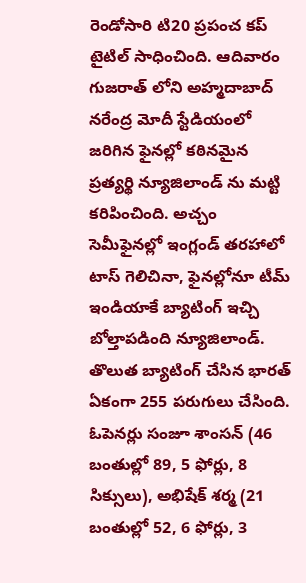రెండోసారి టి20 ప్రపంచ కప్ టైటిల్ సాధించింది. ఆదివారం గుజరాత్ లోని అహ్మదాబాద్ నరేంద్ర మోదీ స్టేడియంలో జరిగిన ఫైనల్లో కఠినమైన ప్రత్యర్థి న్యూజిలాండ్ ను మట్టి కరిపించింది. అచ్చం సెమీఫైనల్లో ఇంగ్లండ్ తరహాలో టాస్ గెలిచినా, ఫైనల్లోనూ టీమ్ ఇండియాకే బ్యాటింగ్ ఇచ్చి బోల్తాపడింది న్యూజిలాండ్. తొలుత బ్యాటింగ్ చేసిన భారత్ ఏకంగా 255 పరుగులు చేసింది. ఓపెనర్లు సంజూ శాంసన్ (46 బంతుల్లో 89, 5 ఫోర్లు, 8 సిక్సులు), అభిషేక్ శర్మ (21 బంతుల్లో 52, 6 ఫోర్లు, 3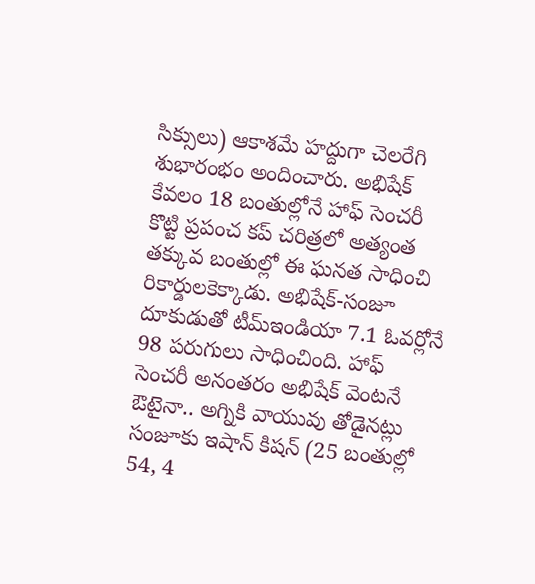సిక్సులు) ఆకాశమే హద్దుగా చెలరేగి శుభారంభం అందించారు. అభిషేక్ కేవలం 18 బంతుల్లోనే హాఫ్ సెంచరీ కొట్టి ప్రపంచ కప్ చరిత్రలో అత్యంత తక్కువ బంతుల్లో ఈ ఘనత సాధించి రికార్డులకెక్కాడు. అభిషేక్-సంజూ దూకుడుతో టీమ్ఇండియా 7.1 ఓవర్లోనే 98 పరుగులు సాధించింది. హాఫ్ సెంచరీ అనంతరం అభిషేక్ వెంటనే ఔటైనా.. అగ్నికి వాయువు తోడైనట్లు సంజూకు ఇషాన్ కిషన్ (25 బంతుల్లో 54, 4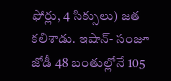ఫోర్లు, 4 సిక్సులు) జత కలిశాడు. ఇషాన్- సంజూ జోడీ 48 బంతుల్లోనే 105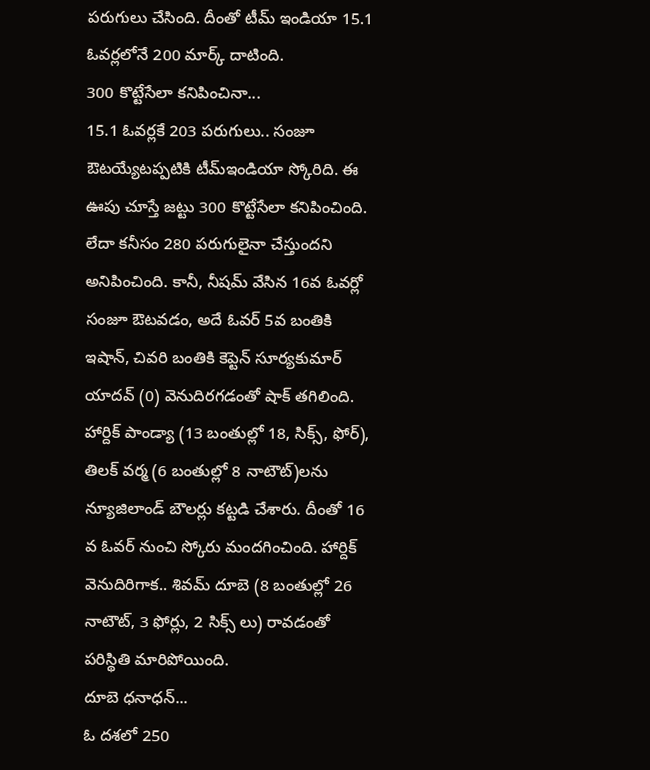పరుగులు చేసింది. దీంతో టీమ్ ఇండియా 15.1 ఓవర్లలోనే 200 మార్క్ దాటింది.
300 కొట్టేసేలా కనిపించినా...
15.1 ఓవర్లకే 203 పరుగులు.. సంజూ ఔటయ్యేటప్పటికి టీమ్ఇండియా స్కోరిది. ఈ ఊపు చూస్తే జట్టు 300 కొట్టేసేలా కనిపించింది. లేదా కనీసం 280 పరుగులైనా చేస్తుందని అనిపించింది. కానీ, నీషమ్ వేసిన 16వ ఓవర్లో సంజూ ఔటవడం, అదే ఓవర్ 5వ బంతికి ఇషాన్, చివరి బంతికి కెప్టెన్ సూర్యకుమార్ యాదవ్ (0) వెనుదిరగడంతో షాక్ తగిలింది. హార్దిక్ పాండ్యా (13 బంతుల్లో 18, సిక్స్, ఫోర్), తిలక్ వర్మ (6 బంతుల్లో 8 నాటౌట్)లను న్యూజిలాండ్ బౌలర్లు కట్టడి చేశారు. దీంతో 16 వ ఓవర్ నుంచి స్కోరు మందగించింది. హార్దిక్ వెనుదిరిగాక.. శివమ్ దూబె (8 బంతుల్లో 26 నాటౌట్, 3 ఫోర్లు, 2 సిక్స్ లు) రావడంతో పరిస్థితి మారిపోయింది.
దూబె ధనాధన్...
ఓ దశలో 250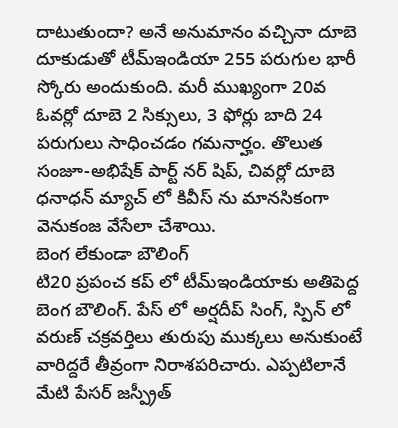దాటుతుందా? అనే అనుమానం వచ్చినా దూబె దూకుడుతో టీమ్ఇండియా 255 పరుగుల భారీ స్కోరు అందుకుంది. మరీ ముఖ్యంగా 20వ ఓవర్లో దూబె 2 సిక్సులు, 3 ఫోర్లు బాది 24 పరుగులు సాధించడం గమనార్హం. తొలుత సంజూ-అభిషేక్ పార్ట్ నర్ షిప్, చివర్లో దూబె ధనాధన్ మ్యాచ్ లో కివీస్ ను మానసికంగా వెనుకంజ వేసేలా చేశాయి.
బెంగ లేకుండా బౌలింగ్
టి20 ప్రపంచ కప్ లో టీమ్ఇండియాకు అతిపెద్ద బెంగ బౌలింగ్. పేస్ లో అర్షదీప్ సింగ్, స్పిన్ లో వరుణ్ చక్రవర్తిలు తురుపు ముక్కలు అనుకుంటే వారిద్దరే తీవ్రంగా నిరాశపరిచారు. ఎప్పటిలానే మేటి పేసర్ జస్ప్రీత్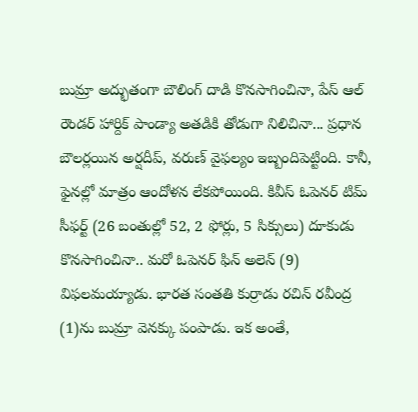బుమ్రా అద్భుతంగా బౌలింగ్ దాడి కొనసాగించినా, పేస్ ఆల్ రౌండర్ హార్దిక్ పాండ్యా అతడికి తోడుగా నిలిచినా... ప్రధాన బౌలర్లయిన అర్షదీప్, వరుణ్ వైఫల్యం ఇబ్బందిపెట్టింది. కానీ, ఫైనల్లో మాత్రం ఆందోళన లేకపోయింది. కివీస్ ఓపెనర్ టిమ్ సీఫర్ట్ (26 బంతుల్లో 52, 2 ఫోర్లు, 5 సిక్సులు) దూకుడు కొనసాగించినా.. మరో ఓపెనర్ ఫిన్ అలెన్ (9) విఫలమయ్యాడు. భారత సంతతి కుర్రాడు రచిన్ రవీంద్ర (1)ను బుమ్రా వెనక్కు పంపాడు. ఇక అంతే,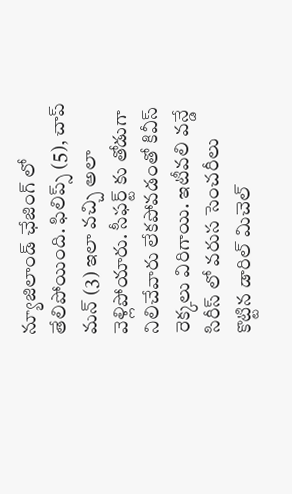న్యూజిలాండ్ ఛేజింగ్ లో తేలిపోయింది. ఫిలిప్స్ (5), చాప్ మన్ (3) ఇలా వచ్చి అలా వెళ్లిపోయారు. సీఫర్ట్ కు తోడుగా నిలిచేవారు లేకపోవడంతో కివీస్ రెక్కలు విరిగాయి. ఇటీవలి వన్డే సిరీస్ లో వరుస సెంచరీలు కొట్టిన డారిల్ మిచెల్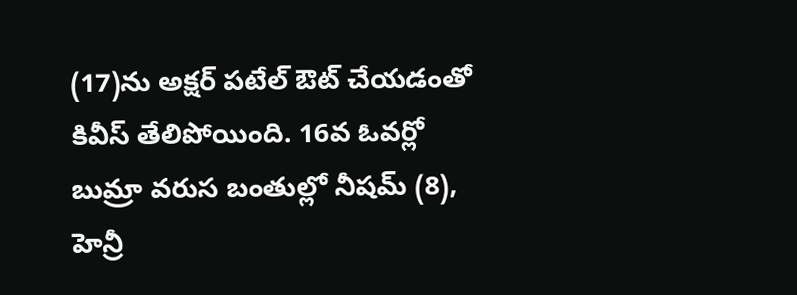(17)ను అక్షర్ పటేల్ ఔట్ చేయడంతో కివీస్ తేలిపోయింది. 16వ ఓవర్లో బుమ్రా వరుస బంతుల్లో నీషమ్ (8), హెన్రీ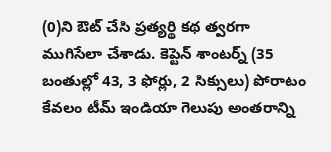(0)ని ఔట్ చేసి ప్రత్యర్థి కథ త్వరగా ముగిసేలా చేశాడు. కెప్టెన్ శాంటర్న్ (35 బంతుల్లో 43, 3 ఫోర్లు, 2 సిక్సులు) పోరాటం కేవలం టీమ్ ఇండియా గెలుపు అంతరాన్ని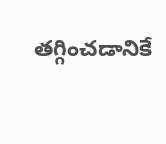తగ్గించడానికే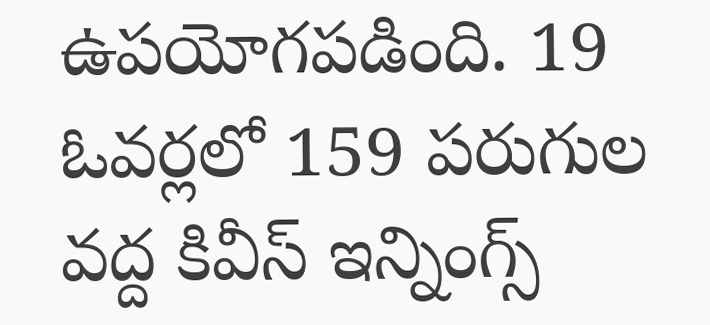ఉపయోగపడింది. 19 ఓవర్లలో 159 పరుగుల వద్ద కివీస్ ఇన్నింగ్స్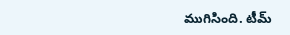ముగిసింది. టీమ్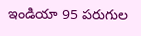ఇండియా 95 పరుగుల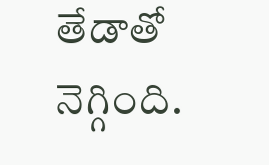తేడాతో నెగ్గింది.